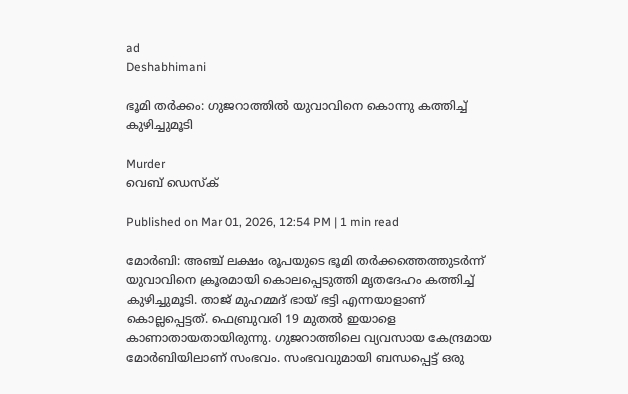ad
Deshabhimani

ഭൂമി തർക്കം: ഗുജറാത്തിൽ യുവാവിനെ കൊന്നു കത്തിച്ച് കുഴിച്ചുമൂടി

Murder
വെബ് ഡെസ്ക്

Published on Mar 01, 2026, 12:54 PM | 1 min read

മോർബി: അഞ്ച് ലക്ഷം രൂപയുടെ ഭൂമി തർക്കത്തെത്തുടർന്ന് യുവാവിനെ ക്രൂരമായി കൊലപ്പെടുത്തി മൃതദേഹം കത്തിച്ച് കുഴിച്ചുമൂടി. താജ് മുഹമ്മദ് ഭായ് ഭട്ടി എന്നയാളാണ് കൊല്ലപ്പെട്ടത്. ഫെബ്രുവരി 19 മുതൽ ഇയാളെ കാണാതായതായിരുന്നു. ഗുജറാത്തിലെ വ്യവസായ കേന്ദ്രമായ മോർബിയിലാണ് സംഭവം. സംഭവവുമായി ബന്ധപ്പെട്ട് ഒരു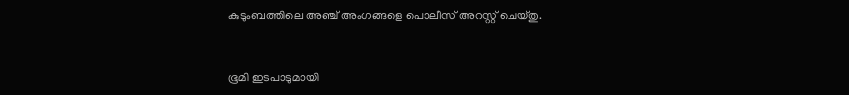കുടുംബത്തിലെ അഞ്ച് അംഗങ്ങളെ പൊലീസ് അറസ്റ്റ് ചെയ്തു.


ഭൂമി ഇടപാടുമായി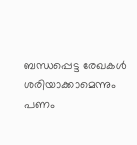ബന്ധപ്പെട്ട രേഖകൾ ശരിയാക്കാമെന്നും പണം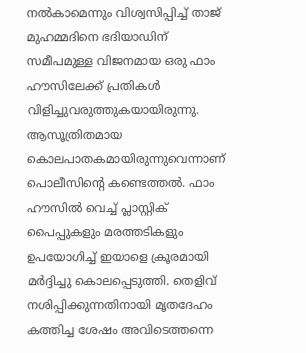നൽകാമെന്നും വിശ്വസിപ്പിച്ച് താജ് മുഹമ്മദിനെ ഭദിയാഡിന് സമീപമുള്ള വിജനമായ ഒരു ഫാം ഹൗസിലേക്ക് പ്രതികൾ വിളിച്ചുവരുത്തുകയായിരുന്നു. ആസൂത്രിതമായ കൊലപാതകമായിരുന്നുവെന്നാണ് പൊലീസിന്റെ കണ്ടെത്തൽ. ഫാം ഹൗസിൽ വെച്ച് പ്ലാസ്റ്റിക് പൈപ്പുകളും മരത്തടികളും ഉപയോഗിച്ച് ഇയാളെ ക്രൂരമായി മർദ്ദിച്ചു കൊലപ്പെടുത്തി. തെളിവ് നശിപ്പിക്കുന്നതിനായി മൃതദേഹം കത്തിച്ച ശേഷം അവിടെത്തന്നെ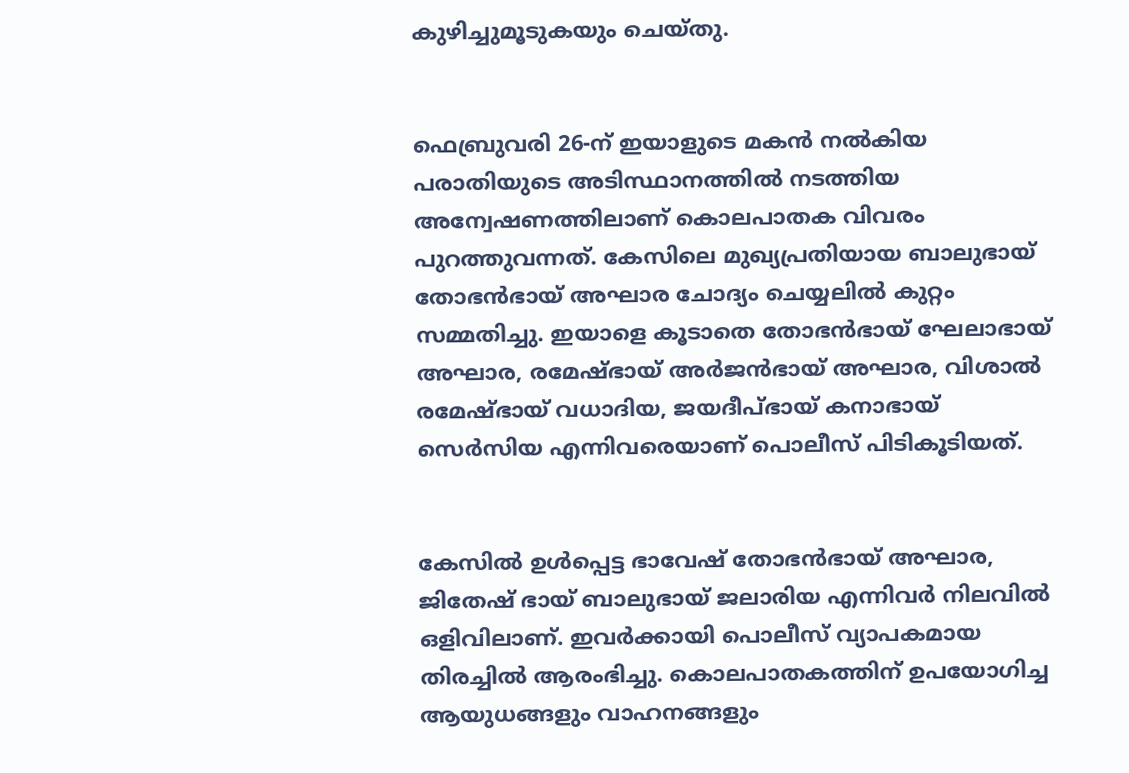കുഴിച്ചുമൂടുകയും ചെയ്തു.


ഫെബ്രുവരി 26-ന് ഇയാളുടെ മകൻ നൽകിയ പരാതിയുടെ അടിസ്ഥാനത്തിൽ നടത്തിയ അന്വേഷണത്തിലാണ് കൊലപാതക വിവരം പുറത്തുവന്നത്. കേസിലെ മുഖ്യപ്രതിയായ ബാലുഭായ് തോഭൻഭായ് അഘാര ചോദ്യം ചെയ്യലിൽ കുറ്റം സമ്മതിച്ചു. ഇയാളെ കൂടാതെ തോഭൻഭായ് ഘേലാഭായ് അഘാര, രമേഷ്ഭായ് അർജൻഭായ് അഘാര, വിശാൽ രമേഷ്ഭായ് വധാദിയ, ജയദീപ്ഭായ് കനാഭായ് സെർസിയ എന്നിവരെയാണ് പൊലീസ് പിടികൂടിയത്.


കേസിൽ ഉൾപ്പെട്ട ഭാവേഷ് തോഭൻഭായ് അഘാര, ജിതേഷ് ഭായ് ബാലുഭായ് ജലാരിയ എന്നിവർ നിലവിൽ ഒളിവിലാണ്. ഇവർക്കായി പൊലീസ് വ്യാപകമായ തിരച്ചിൽ ആരംഭിച്ചു. കൊലപാതകത്തിന് ഉപയോഗിച്ച ആയുധങ്ങളും വാഹനങ്ങളും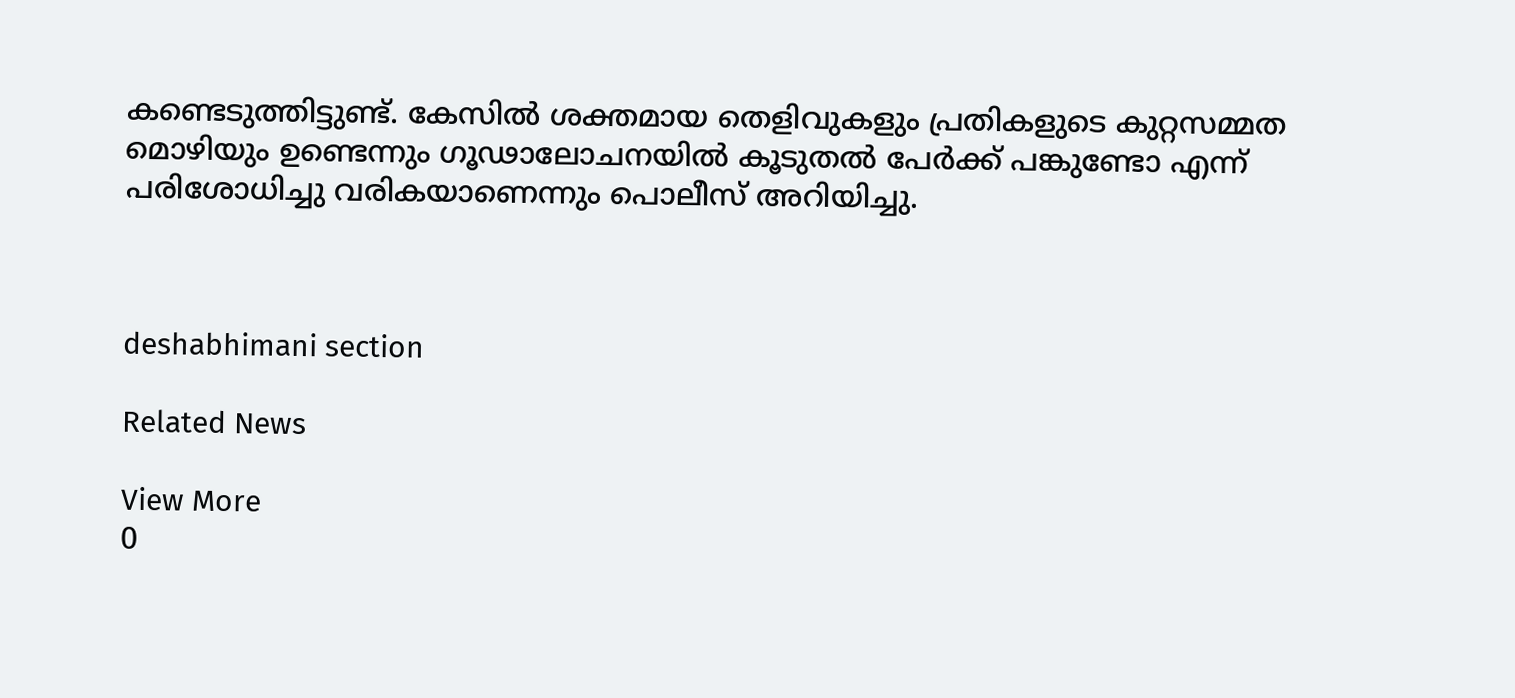കണ്ടെ‌‌ടുത്തി‌ട്ടുണ്ട്. കേസിൽ ശക്തമായ തെളിവുകളും പ്രതികളുടെ കുറ്റസമ്മത മൊഴിയും ഉണ്ടെന്നും ഗൂഢാലോചനയിൽ കൂടുതൽ പേർക്ക് പങ്കുണ്ടോ എന്ന് പരിശോധിച്ചു വരികയാണെന്നും പൊലീസ് അറിയിച്ചു.



deshabhimani section

Related News

View More
0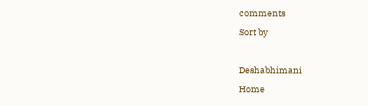comments
Sort by

Deshabhimani
Home